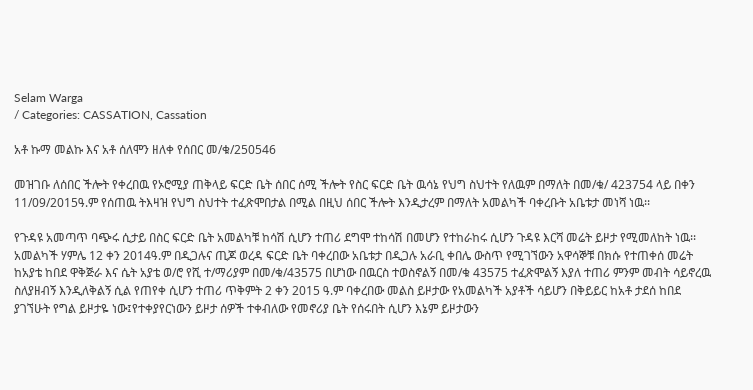Selam Warga
/ Categories: CASSATION, Cassation

አቶ ኩማ መልኩ እና አቶ ሰለሞን ዘለቀ የሰበር መ/ቁ/250546

መዝገቡ ለሰበር ችሎት የቀረበዉ የኦሮሚያ ጠቅላይ ፍርድ ቤት ሰበር ሰሚ ችሎት የስር ፍርድ ቤት ዉሳኔ የህግ ስህተት የለዉም በማለት በመ/ቁ/ 423754 ላይ በቀን 11/09/2015ዓ.ም የሰጠዉ ትእዛዝ የህግ ስህተት ተፈጽሞበታል በሚል በዚህ ሰበር ችሎት እንዲታረም በማለት አመልካች ባቀረቡት አቤቱታ መነሻ ነዉ፡፡

የጉዳዩ አመጣጥ ባጭሩ ሲታይ በስር ፍርድ ቤት አመልካቹ ከሳሽ ሲሆን ተጠሪ ደግሞ ተከሳሽ በመሆን የተከራከሩ ሲሆን ጉዳዩ እርሻ መሬት ይዞታ የሚመለከት ነዉ፡፡አመልካች ሃምሌ 12 ቀን 2014ዓ.ም በዲጋሉና ጢጆ ወረዳ ፍርድ ቤት ባቀረበው አቤቱታ በዲጋሉ አራቢ ቀበሌ ውስጥ የሚገኘውን አዋሳኞቹ በክሱ የተጠቀሰ መሬት ከአያቴ ከበደ ዋቅጅራ እና ሴት አያቴ ወ/ሮ የሺ ተ/ማሪያም በመ/ቁ/43575 በሆነው በዉርስ ተወስኖልኝ በመ/ቁ 43575 ተፈጽሞልኝ እያለ ተጠሪ ምንም መብት ሳይኖረዉ ስለያዘብኝ እንዲለቅልኝ ሲል የጠየቀ ሲሆን ተጠሪ ጥቅምት 2 ቀን 2015 ዓ.ም ባቀረበው መልስ ይዞታው የአመልካች አያቶች ሳይሆን በቅይይር ከአቶ ታደሰ ከበደ ያገኘሁት የግል ይዞታዬ ነው፤የተቀያየርነውን ይዞታ ሰዎች ተቀብለው የመኖሪያ ቤት የሰሩበት ሲሆን እኔም ይዞታውን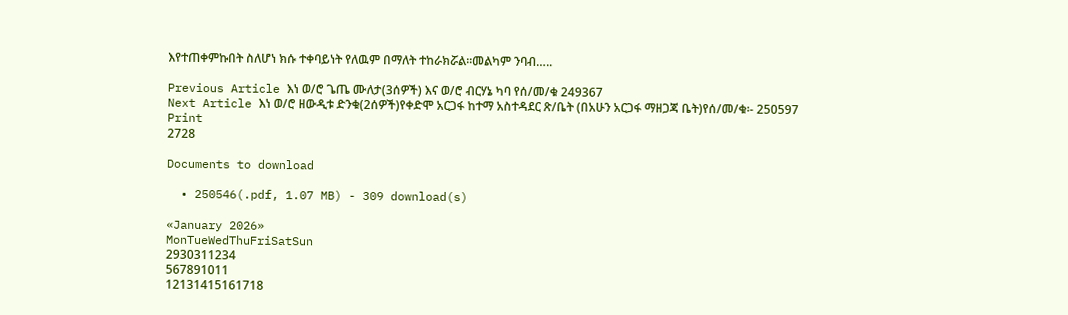እየተጠቀምኩበት ስለሆነ ክሱ ተቀባይነት የለዉም በማለት ተከራክሯል፡፡መልካም ንባብ…..

Previous Article እነ ወ/ሮ ጌጤ ሙለታ(3ሰዎች) እና ወ/ሮ ብርሃኔ ካባ የሰ/መ/ቁ 249367
Next Article እነ ወ/ሮ ዘውዲቱ ድንቁ(2ሰዎች)የቀድሞ አርጋፋ ከተማ አስተዳደር ጽ/ቤት (በአሁን አርጋፋ ማዘጋጃ ቤት)የሰ/መ/ቁ፡- 250597
Print
2728

Documents to download

  • 250546(.pdf, 1.07 MB) - 309 download(s)

«January 2026»
MonTueWedThuFriSatSun
2930311234
567891011
12131415161718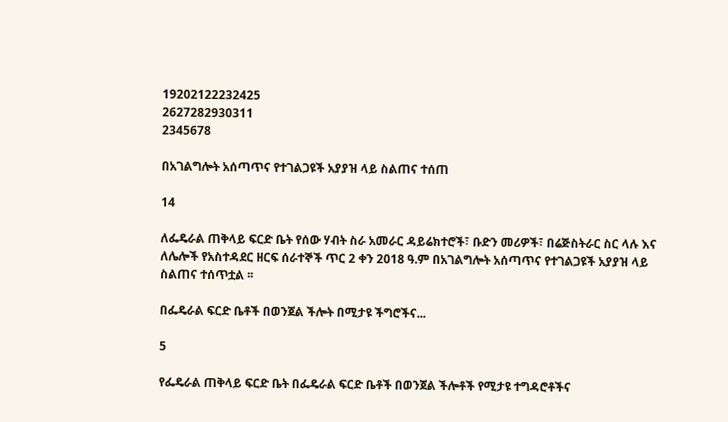19202122232425
2627282930311
2345678

በአገልግሎት አሰጣጥና የተገልጋዩች አያያዝ ላይ ስልጠና ተሰጠ

14

ለፌዴራል ጠቅላይ ፍርድ ቤት የሰው ሃብት ስራ አመራር ዳይሬክተሮች፣ ቡድን መሪዎች፣ በሬጅስትራር ስር ላሉ እና ለሌሎች የአስተዳደር ዘርፍ ሰራተኞች ጥር 2 ቀን 2018 ዓ.ም በአገልግሎት አሰጣጥና የተገልጋዩች አያያዝ ላይ ስልጠና ተሰጥቷል ፡፡

በፌዴራል ፍርድ ቤቶች በወንጀል ችሎት በሚታዩ ችግሮችና...

5

የፌዴራል ጠቅላይ ፍርድ ቤት በፌዴራል ፍርድ ቤቶች በወንጀል ችሎቶች የሚታዩ ተግዳሮቶችና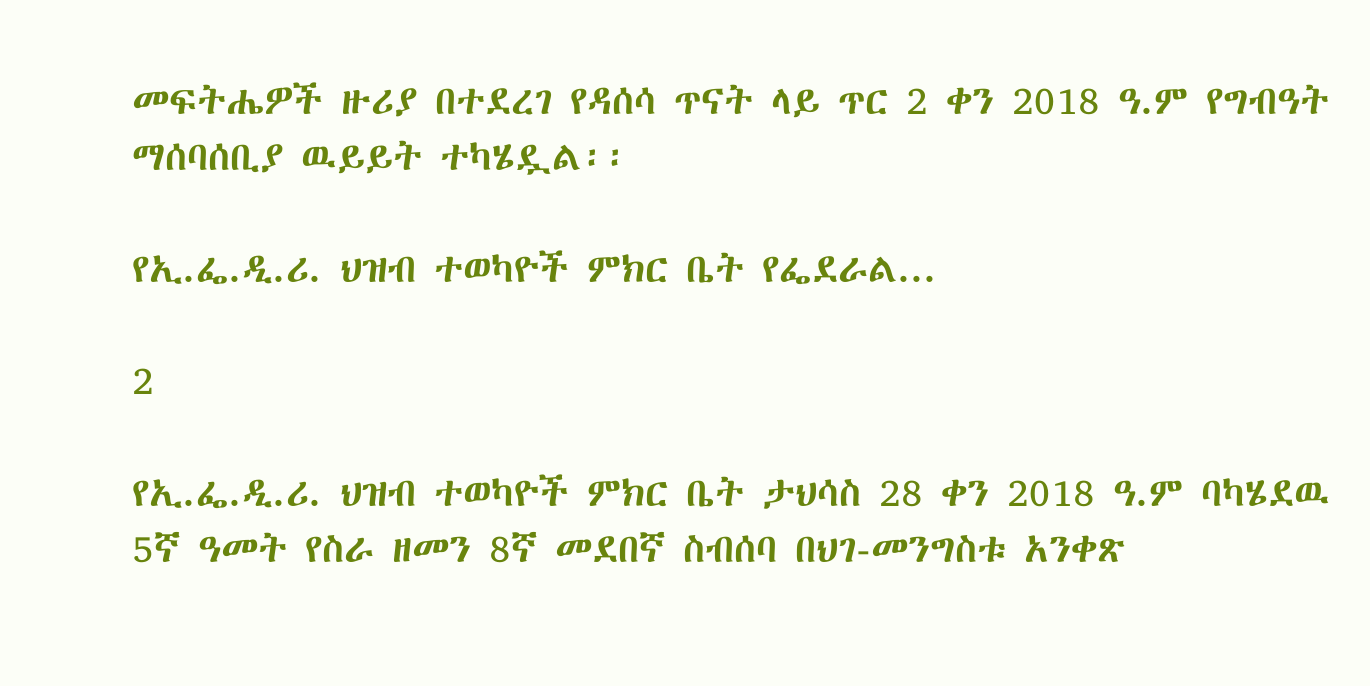መፍትሔዎች ዙሪያ በተደረገ የዳሰሳ ጥናት ላይ ጥር 2 ቀን 2018 ዓ.ም የግብዓት ማሰባሰቢያ ዉይይት ተካሄዷል፡፡

የኢ.ፌ.ዲ.ሪ. ህዝብ ተወካዮች ምክር ቤት የፌደራል...

2

የኢ.ፌ.ዲ.ሪ. ህዝብ ተወካዮች ምክር ቤት ታህሳስ 28 ቀን 2018 ዓ.ም ባካሄደዉ 5ኛ ዓመት የስራ ዘመን 8ኛ መደበኛ ስብሰባ በህገ-መንግስቱ አንቀጽ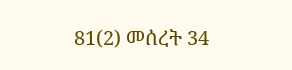81(2) መሰረት 34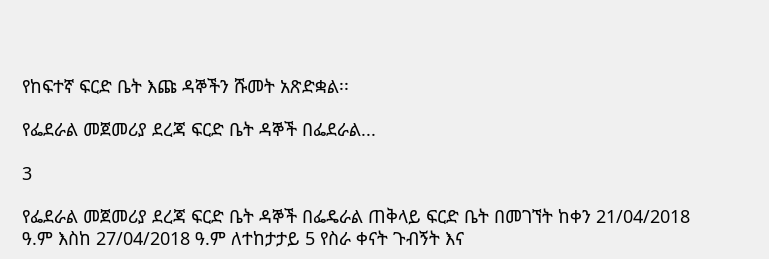የከፍተኛ ፍርድ ቤት እጩ ዳኞችን ሹመት አጽድቋል፡፡

የፌደራል መጀመሪያ ደረጃ ፍርድ ቤት ዳኞች በፌደራል...

3

የፌደራል መጀመሪያ ደረጃ ፍርድ ቤት ዳኞች በፌዴራል ጠቅላይ ፍርድ ቤት በመገኘት ከቀን 21/04/2018 ዓ.ም እስከ 27/04/2018 ዓ.ም ለተከታታይ 5 የስራ ቀናት ጉብኝት እና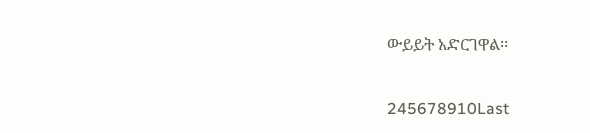ውይይት አድርገዋል፡፡

245678910Last